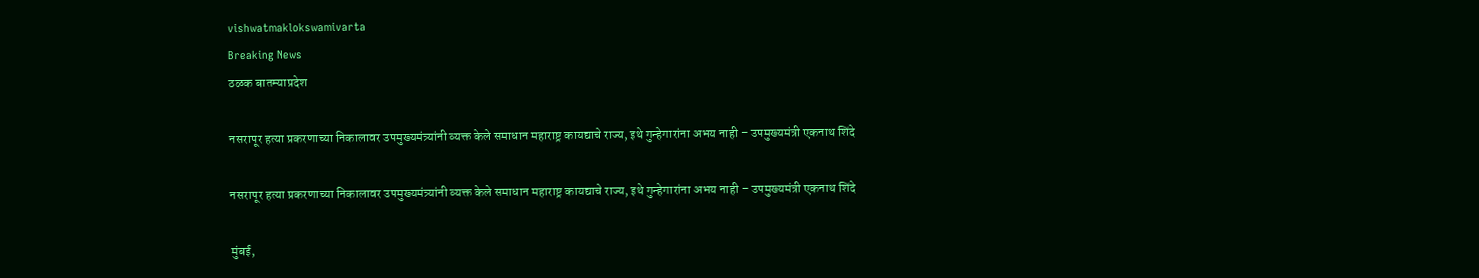vishwatmaklokswamivarta
Breaking News
ठळक बातम्याप्रदेश

नसरापूर हत्या प्रकरणाच्या निकालावर उपमुख्यमंत्र्यांनी व्यक्त केले समाधान महाराष्ट्र कायद्याचे राज्य, इथे गुन्हेगारांना अभय नाही – उपमुख्यमंत्री एकनाथ शिंदे

नसरापूर हत्या प्रकरणाच्या निकालावर उपमुख्यमंत्र्यांनी व्यक्त केले समाधान महाराष्ट्र कायद्याचे राज्य, इथे गुन्हेगारांना अभय नाही – उपमुख्यमंत्री एकनाथ शिंदे

मुंबई,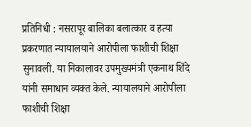प्रतिनिधी : नसरापूर बालिका बलात्कार व हत्या प्रकरणात न्यायालयाने आरोपीला फाशीची शिक्षा सुनावली. या निकालावर उपमुख्यमंत्री एकनाथ शिंदे यांनी समाधान व्यक्त केले. न्यायालयाने आरोपीला फाशीची शिक्षा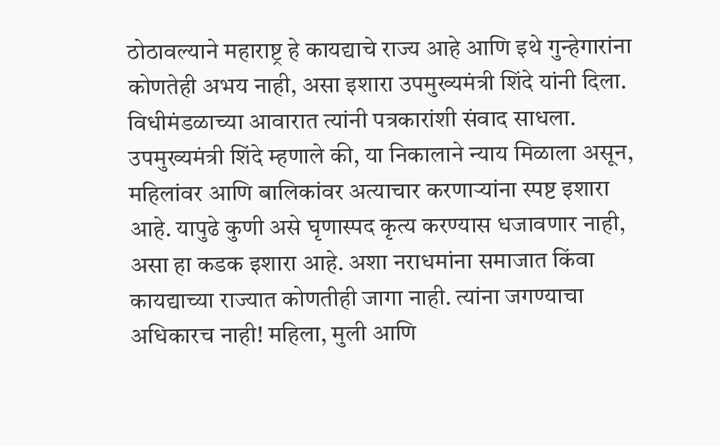ठोठावल्याने महाराष्ट्र हे कायद्याचे राज्य आहे आणि इथे गुन्हेगारांना कोणतेही अभय नाही, असा इशारा उपमुख्यमंत्री शिंदे यांनी दिला. विधीमंडळाच्या आवारात त्यांनी पत्रकारांशी संवाद साधला.
उपमुख्यमंत्री शिंदे म्हणाले की, या निकालाने न्याय मिळाला असून, महिलांवर आणि बालिकांवर अत्याचार करणाऱ्यांना स्पष्ट इशारा आहे. यापुढे कुणी असे घृणास्पद कृत्य करण्यास धजावणार नाही, असा हा कडक इशारा आहे. अशा नराधमांना समाजात किंवा कायद्याच्या राज्यात कोणतीही जागा नाही. त्यांना जगण्याचा अधिकारच नाही! महिला, मुली आणि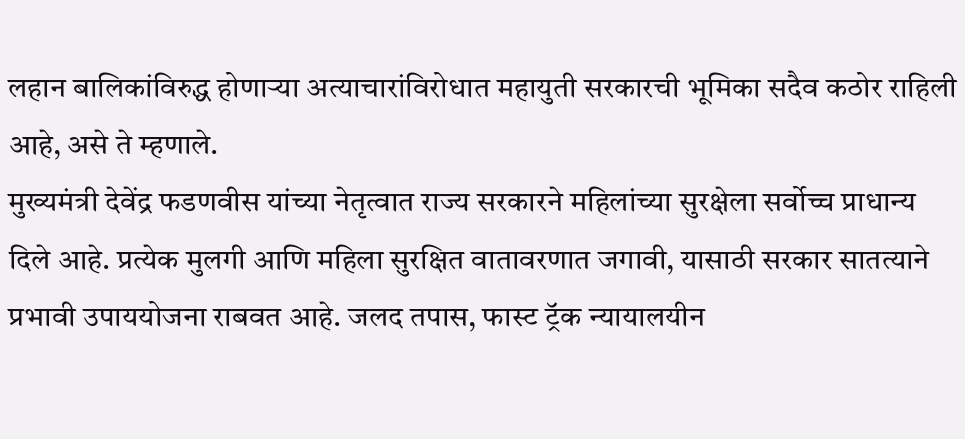लहान बालिकांविरुद्ध होणाऱ्या अत्याचारांविरोधात महायुती सरकारची भूमिका सदैव कठोर राहिली आहे, असे ते म्हणाले.
मुख्यमंत्री देवेंद्र फडणवीस यांच्या नेतृत्वात राज्य सरकारने महिलांच्या सुरक्षेला सर्वोच्च प्राधान्य दिले आहे. प्रत्येक मुलगी आणि महिला सुरक्षित वातावरणात जगावी, यासाठी सरकार सातत्याने प्रभावी उपाययोजना राबवत आहे. जलद तपास, फास्ट ट्रॅक न्यायालयीन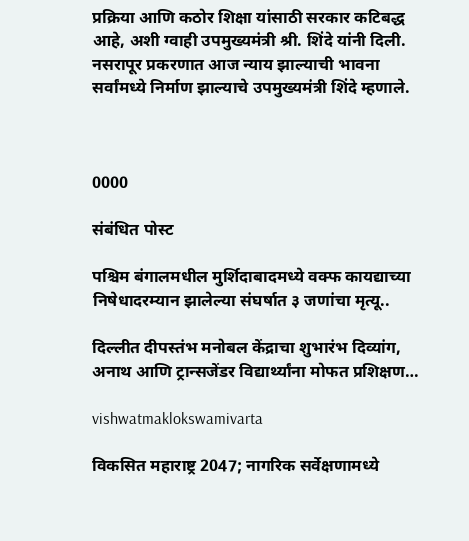प्रक्रिया आणि कठोर शिक्षा यांसाठी सरकार कटिबद्ध आहे, अशी ग्वाही उपमुख्यमंत्री श्री. शिंदे यांनी दिली. नसरापूर प्रकरणात आज न्याय झाल्याची भावना सर्वांमध्ये निर्माण झाल्याचे उपमुख्यमंत्री शिंदे म्हणाले.



0000

संबंधित पोस्ट

पश्चिम बंगालमधील मुर्शिदाबादमध्ये वक्फ कायद्याच्या निषेधादरम्यान झालेल्या संघर्षात ३ जणांचा मृत्यू..

दिल्लीत दीपस्तंभ मनोबल केंद्राचा शुभारंभ दिव्यांग, अनाथ आणि ट्रान्सजेंडर विद्यार्थ्यांना मोफत प्रशिक्षण…

vishwatmaklokswamivarta

विकसित महाराष्ट्र 2047; नागरिक सर्वेक्षणामध्ये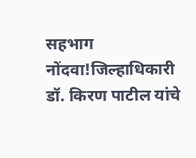सहभाग नोंदवा!जिल्हाधिकारी डॉ. किरण पाटील यांचे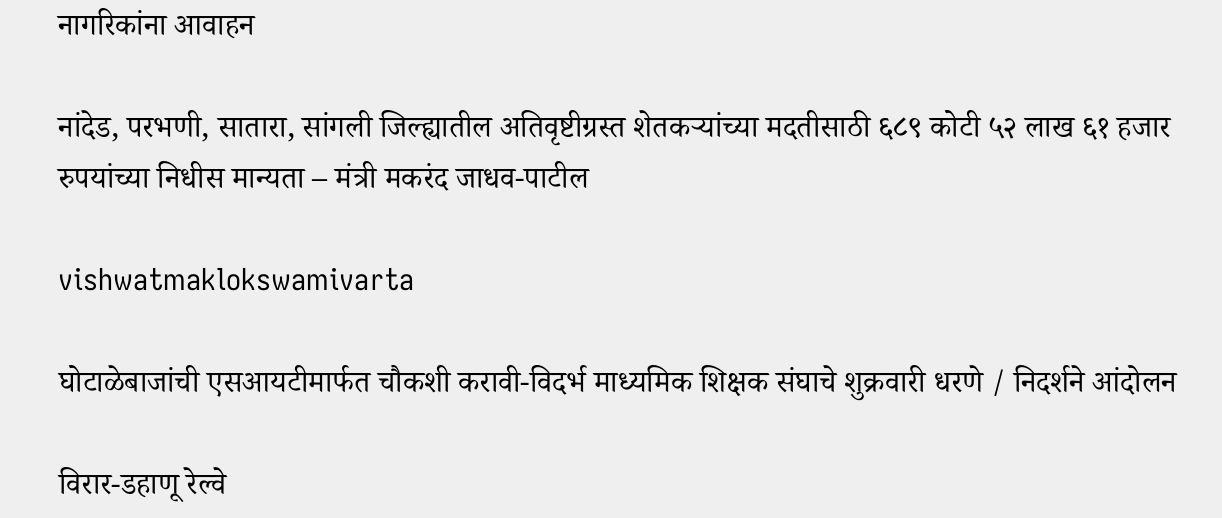नागरिकांना आवाहन

नांदेड, परभणी, सातारा, सांगली जिल्ह्यातील अतिवृष्टीग्रस्त शेतकऱ्यांच्या मदतीसाठी ६८९ कोटी ५२ लाख ६१ हजार रुपयांच्या निधीस मान्यता – मंत्री मकरंद जाधव-पाटील

vishwatmaklokswamivarta

घोटाळेबाजांची एसआयटीमार्फत चौकशी करावी-विदर्भ माध्यमिक शिक्षक संघाचे शुक्रवारी धरणे / निदर्शने आंदोलन

विरार-डहाणू रेल्वे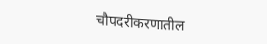चौपदरीकरणातील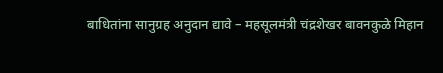बाधितांना सानुग्रह अनुदान द्यावे – महसूलमंत्री चंद्रशेखर बावनकुळे मिहान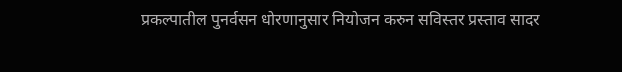प्रकल्पातील पुनर्वसन धोरणानुसार नियोजन करुन सविस्तर प्रस्ताव सादर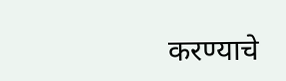करण्याचे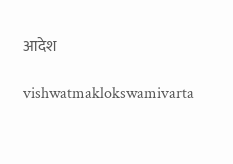आदेश

vishwatmaklokswamivarta